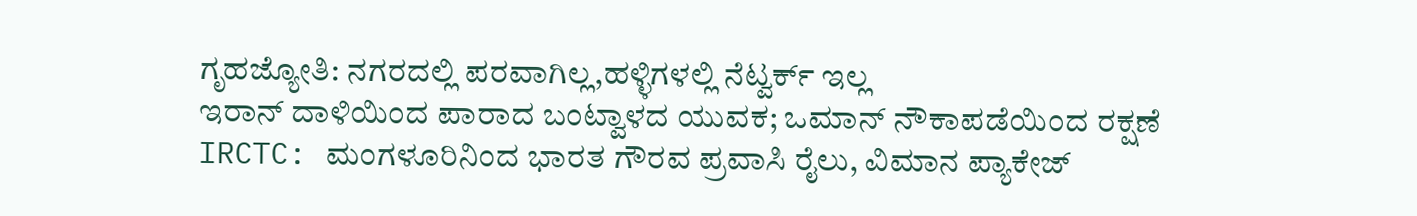ಗೃಹಜ್ಯೋತಿ: ನಗರದಲ್ಲಿ ಪರವಾಗಿಲ್ಲ,ಹಳ್ಳಿಗಳಲ್ಲಿ ನೆಟ್ವರ್ಕ್ ಇಲ್ಲ
ಇರಾನ್ ದಾಳಿಯಿಂದ ಪಾರಾದ ಬಂಟ್ವಾಳದ ಯುವಕ; ಒಮಾನ್ ನೌಕಾಪಡೆಯಿಂದ ರಕ್ಷಣೆ
IRCTC: ಮಂಗಳೂರಿನಿಂದ ಭಾರತ ಗೌರವ ಪ್ರವಾಸಿ ರೈಲು, ವಿಮಾನ ಪ್ಯಾಕೇಜ್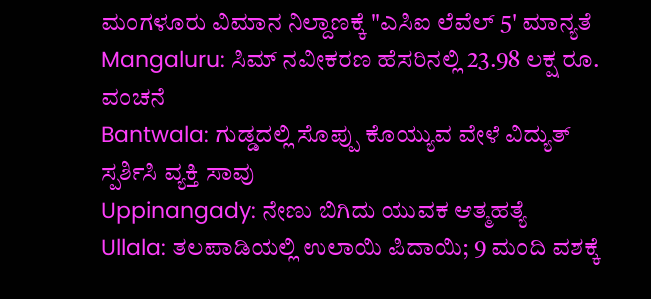ಮಂಗಳೂರು ವಿಮಾನ ನಿಲ್ದಾಣಕ್ಕೆ "ಎಸಿಐ ಲೆವೆಲ್ 5' ಮಾನ್ಯತೆ
Mangaluru: ಸಿಮ್ ನವೀಕರಣ ಹೆಸರಿನಲ್ಲಿ 23.98 ಲಕ್ಷ ರೂ. ವಂಚನೆ
Bantwala: ಗುಡ್ಡದಲ್ಲಿ ಸೊಪ್ಪು ಕೊಯ್ಯುವ ವೇಳೆ ವಿದ್ಯುತ್ ಸ್ಪರ್ಶಿಸಿ ವ್ಯಕ್ತಿ ಸಾವು
Uppinangady: ನೇಣು ಬಿಗಿದು ಯುವಕ ಆತ್ಮಹತ್ಯೆ
Ullala: ತಲಪಾಡಿಯಲ್ಲಿ ಉಲಾಯಿ ಪಿದಾಯಿ; 9 ಮಂದಿ ವಶಕ್ಕೆ